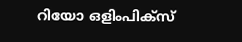റിയോ ഒളിംപിക്സ്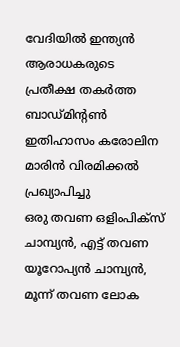വേദിയിൽ ഇന്ത്യൻ ആരാധകരുടെ പ്രതീക്ഷ തകർത്ത ബാഡ്മിന്റൺ ഇതിഹാസം കരോലിന മാരിൻ വിരമിക്കൽ പ്രഖ്യാപിച്ചു
ഒരു തവണ ഒളിംപിക്സ് ചാമ്പ്യൻ, എട്ട് തവണ യൂറോപ്യൻ ചാമ്പ്യൻ, മൂന്ന് തവണ ലോക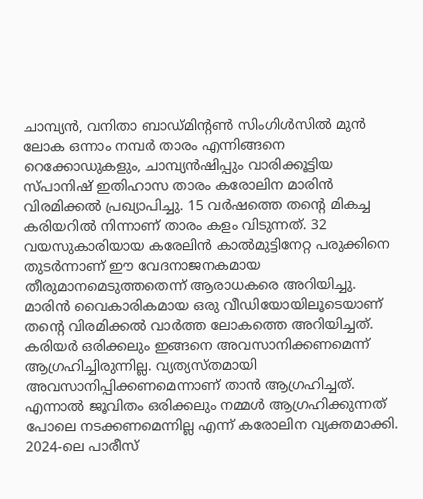ചാമ്പ്യൻ, വനിതാ ബാഡ്മിന്റൺ സിംഗിൾസിൽ മുൻ ലോക ഒന്നാം നമ്പർ താരം എന്നിങ്ങനെ റെക്കോഡുകളും, ചാമ്പ്യൻഷിപ്പും വാരിക്കൂട്ടിയ സ്പാനിഷ് ഇതിഹാസ താരം കരോലിന മാരിൻ വിരമിക്കൽ പ്രഖ്യാപിച്ചു. 15 വർഷത്തെ തന്റെ മികച്ച കരിയറിൽ നിന്നാണ് താരം കളം വിടുന്നത്. 32 വയസുകാരിയായ കരേലിൻ കാൽമുട്ടിനേറ്റ പരുക്കിനെ തുടർന്നാണ് ഈ വേദനാജനകമായ തീരുമാനമെടുത്തതെന്ന് ആരാധകരെ അറിയിച്ചു. മാരിൻ വൈകാരികമായ ഒരു വീഡിയോയിലൂടെയാണ് തന്റെ വിരമിക്കൽ വാർത്ത ലോകത്തെ അറിയിച്ചത്.
കരിയർ ഒരിക്കലും ഇങ്ങനെ അവസാനിക്കണമെന്ന് ആഗ്രഹിച്ചിരുന്നില്ല. വ്യത്യസ്തമായി അവസാനിപ്പിക്കണമെന്നാണ് താൻ ആഗ്രഹിച്ചത്. എന്നാൽ ജൂവിതം ഒരിക്കലും നമ്മൾ ആഗ്രഹിക്കുന്നത് പോലെ നടക്കണമെന്നില്ല എന്ന് കരോലിന വ്യക്തമാക്കി. 2024-ലെ പാരീസ്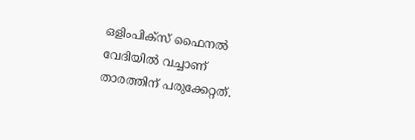ഒളിംപിക്സ് ഫൈനൽ വേദിയിൽ വച്ചാണ് താരത്തിന് പരുക്കേറ്റത്.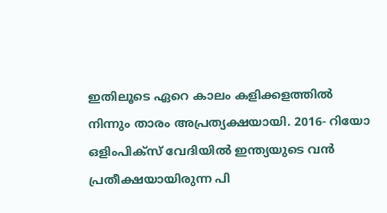ഇതിലൂടെ ഏറെ കാലം കളിക്കളത്തിൽ നിന്നും താരം അപ്രത്യക്ഷയായി. 2016- റിയോ ഒളിംപിക്സ് വേദിയിൽ ഇന്ത്യയുടെ വൻ പ്രതീക്ഷയായിരുന്ന പി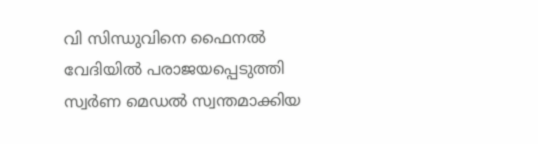വി സിന്ധുവിനെ ഫൈനൽ വേദിയിൽ പരാജയപ്പെടുത്തി സ്വർണ മെഡൽ സ്വന്തമാക്കിയ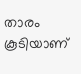താരം കൂടിയാണ്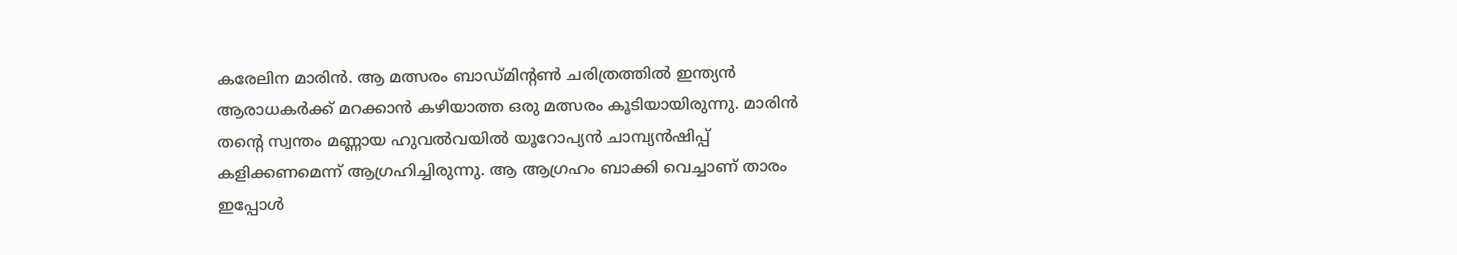കരേലിന മാരിൻ. ആ മത്സരം ബാഡ്മിന്റൺ ചരിത്രത്തിൽ ഇന്ത്യൻ ആരാധകർക്ക് മറക്കാൻ കഴിയാത്ത ഒരു മത്സരം കൂടിയായിരുന്നു. മാരിൻ തന്റെ സ്വന്തം മണ്ണായ ഹുവൽവയിൽ യൂറോപ്യൻ ചാമ്പ്യൻഷിപ്പ് കളിക്കണമെന്ന് ആഗ്രഹിച്ചിരുന്നു. ആ ആഗ്രഹം ബാക്കി വെച്ചാണ് താരം ഇപ്പോൾ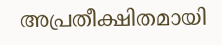അപ്രതീക്ഷിതമായി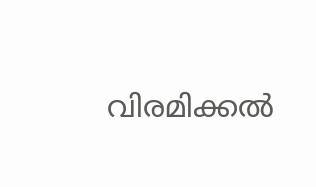വിരമിക്കൽ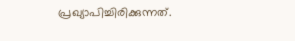പ്രഖ്യാപിച്ചിരിക്കുന്നത്.